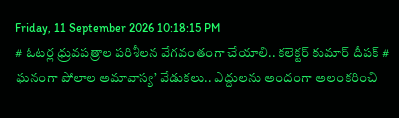Friday, 11 September 2026 10:18:15 PM
# ఓటర్ల ధ్రువపత్రాల పరిశీలన వేగవంతంగా చేయాలి.. కలెక్టర్ కుమార్ దీపక్ # ఘనంగా పోలాల అమావాస్య’ వేడుకలు.. ఎద్దులను అందంగా అలంకరించి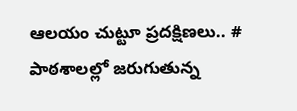ఆలయం చుట్టూ ప్రదక్షిణలు.. # పాఠశాలల్లో జరుగుతున్న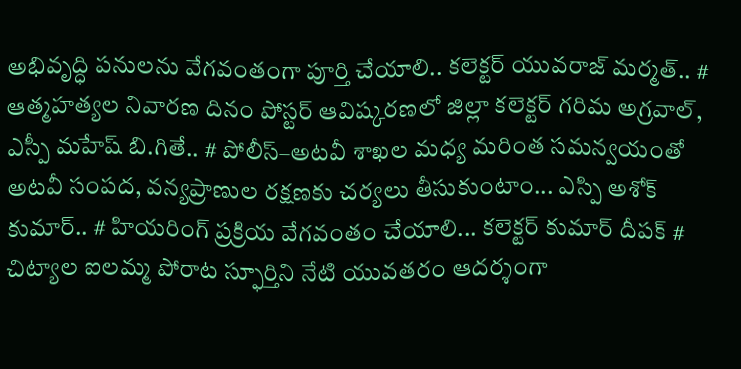అభివృద్ధి పనులను వేగవంతంగా పూర్తి చేయాలి.. కలెక్టర్ యువరాజ్ మర్మత్.. # ఆత్మహత్యల నివారణ దినం పోస్టర్ ఆవిష్కరణలో జిల్లా కలెక్టర్ గరిమ అగ్రవాల్, ఎస్పీ మహేష్ బి.గితే.. # పోలీస్–అటవీ శాఖల మధ్య మరింత సమన్వయంతో అటవీ సంపద, వన్యప్రాణుల రక్షణకు చర్యలు తీసుకుంటాం... ఎస్పి అశోక్ కుమార్.. # హియరింగ్ ప్రక్రియ వేగవంతం చేయాలి... కలెక్టర్ కుమార్ దీపక్ # చిట్యాల ఐలమ్మ పోరాట స్ఫూర్తిని నేటి యువతరం ఆదర్శంగా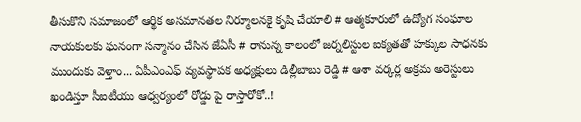తీసుకొని సమాజంలో ఆర్థిక అసమానతల నిర్మూలనకై కృషి చేయాలి # ఆత్మకూరులో ఉద్యోగ సంఘాల నాయకులకు ఘనంగా సన్మానం చేసిన జేఏసీ # రానున్న కాలంలో జర్నలిస్టుల ఐక్యతతో హక్కుల సాధనకు ముందుకు వెళ్తాం... ఏపీఎంఎఫ్ వ్యవస్థాపక అధ్యక్షులు డిల్లీబాబు రెడ్డి # ఆశా వర్కర్ల అక్రమ అరెస్టులు ఖండిస్తూ సీఐటీయు ఆధ్వర్యంలో రోడ్డు పై రాస్తారోకో..!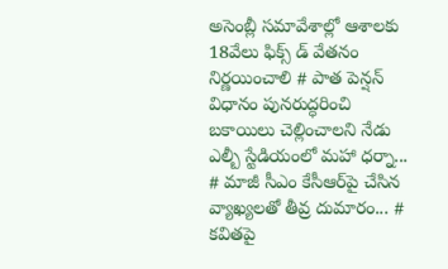అసెంబ్లీ సమావేశాల్లో ఆశాలకు 18వేలు ఫిక్స్ డ్ వేతనం నిర్ణయించాలి # పాత పెన్షన్ విధానం పునరుద్ధరించి బకాయిలు చెల్లించాలని నేడు ఎల్బీ స్టేడియంలో మహా ధర్నా... # మాజీ సీఎం కేసీఆర్‌పై చేసిన వ్యాఖ్యలతో తీవ్ర దుమారం... # కవితపై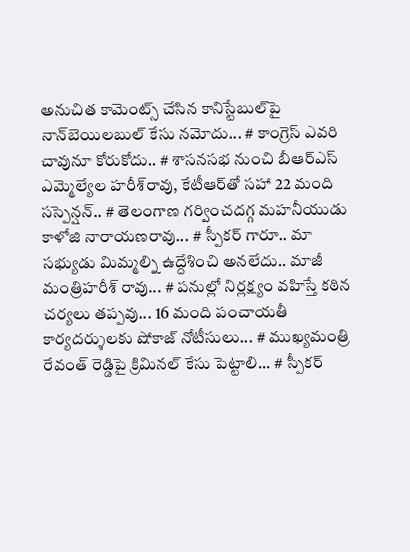అనుచిత కామెంట్స్ చేసిన కానిస్టేబుల్‌పై నాన్‌బెయిలబుల్ కేసు నమోదు... # కాంగ్రెస్‌ ఎవరి చావునూ కోరుకోదు.. # శాసనసభ నుంచి బీఆర్‌ఎస్‌ ఎమ్మెల్యేల హరీశ్‌రావు, కేటీఆర్‌తో సహా 22 మంది సస్పెన్షన్.. # తెలంగాణ గర్వించదగ్గ మహనీయుడు కాళోజి నారాయణరావు... # స్పీకర్ గారూ.. మా సభ్యుడు మిమ్మల్ని ఉద్దేశించి అనలేదు.. మాజీ మంత్రిహరీశ్ రావు... # పనుల్లో నిర్లక్ష్యం వహిస్తే కఠిన చర్యలు తప్పవు... 16 మంది పంచాయతీ కార్యదర్శులకు షోకాజ్ నోటీసులు... # ముఖ్యమంత్రి రేవంత్ రెడ్డిపై క్రిమినల్ కేసు పెట్టాలి... # స్పీకర్‌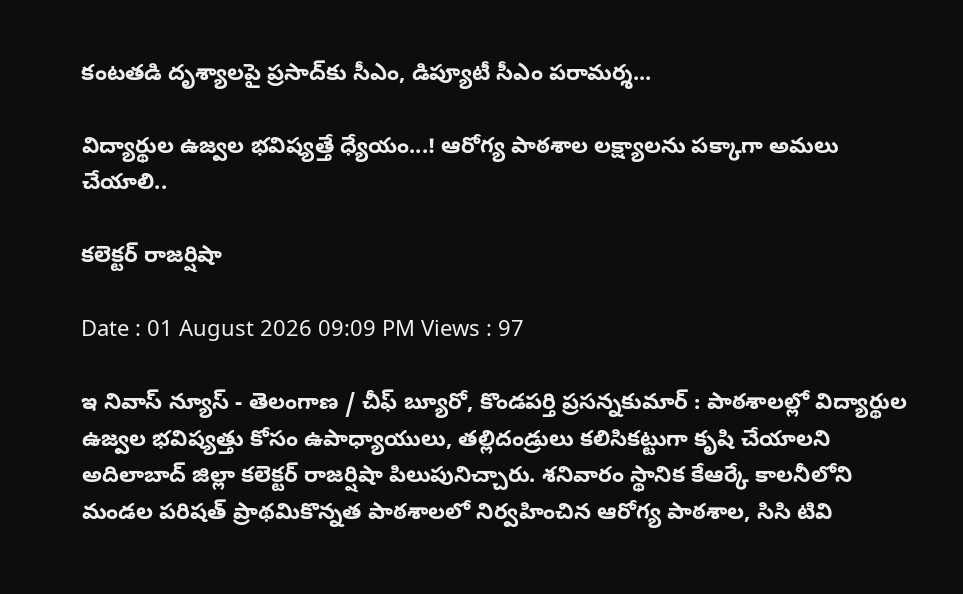కంటతడి దృశ్యాలపై ప్రసాద్‌కు సీఎం, డిప్యూటీ సీఎం పరామర్శ...

విద్యార్థుల ఉజ్వల భవిష్యత్తే ధ్యేయం...! ఆరోగ్య పాఠశాల లక్ష్యాలను పక్కాగా అమలు చేయాలి..

కలెక్టర్ రాజర్షిషా

Date : 01 August 2026 09:09 PM Views : 97

ఇ నివాస్ న్యూస్ - తెలంగాణ / చీఫ్ బ్యూరో, కొండపర్తి ప్రసన్నకుమార్ : పాఠశాలల్లో విద్యార్థుల ఉజ్వల భవిష్యత్తు కోసం ఉపాధ్యాయులు, తల్లిదండ్రులు కలిసికట్టుగా కృషి చేయాలని అదిలాబాద్ జిల్లా కలెక్టర్ రాజర్షిషా పిలుపునిచ్చారు. శనివారం స్థానిక కేఆర్కే కాలనీలోని మండల పరిషత్ ప్రాథమికొన్నత పాఠశాలలో నిర్వహించిన ఆరోగ్య పాఠశాల, సిసి టివి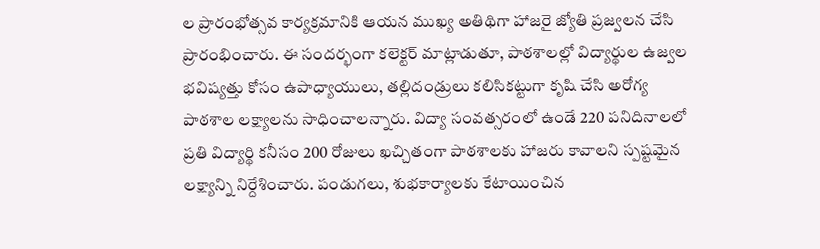ల ప్రారంభోత్సవ కార్యక్రమానికి ఆయన ముఖ్య అతిథిగా హాజరై జ్యోతి ప్రజ్వలన చేసి ప్రారంభించారు. ఈ సందర్భంగా కలెక్టర్ మాట్లాడుతూ, పాఠశాలల్లో విద్యార్థుల ఉజ్వల భవిష్యత్తు కోసం ఉపాధ్యాయులు, తల్లిదండ్రులు కలిసికట్టుగా కృషి చేసి అరోగ్య పాఠశాల లక్ష్యాలను సాధించాలన్నారు. విద్యా సంవత్సరంలో ఉండే 220 పనిదినాలలో ప్రతి విద్యార్థి కనీసం 200 రోజులు ఖచ్చితంగా పాఠశాలకు హాజరు కావాలని స్పష్టమైన లక్ష్యాన్ని నిర్దేశించారు. పండుగలు, శుభకార్యాలకు కేటాయించిన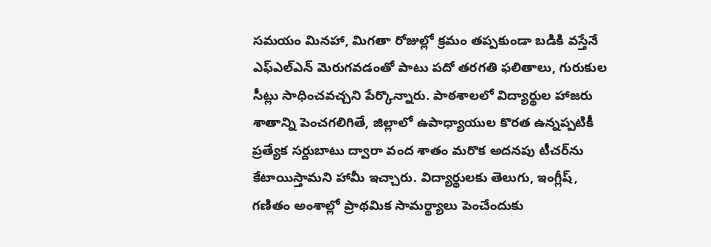సమయం మినహా, మిగతా రోజుల్లో క్రమం తప్పకుండా బడికి వస్తేనే ఎఫ్‌ఎల్‌ఎన్ మెరుగవడంతో పాటు పదో తరగతి ఫలితాలు, గురుకుల సీట్లు సాధించవచ్చని పేర్కొన్నారు. పాఠశాలలో విద్యార్థుల హాజరు శాతాన్ని పెంచగలిగితే, జిల్లాలో ఉపాధ్యాయుల కొరత ఉన్నప్పటికీ ప్రత్యేక సర్దుబాటు ద్వారా వంద శాతం మరొక అదనపు టీచర్‌ను కేటాయిస్తామని హామీ ఇచ్చారు. విద్యార్థులకు తెలుగు, ఇంగ్లీష్, గణితం అంశాల్లో ప్రాథమిక సామర్థ్యాలు పెంచేందుకు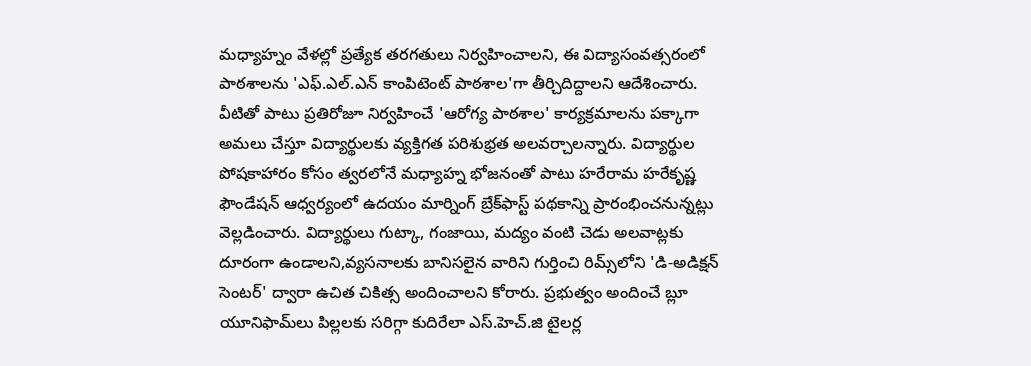మధ్యాహ్నం వేళల్లో ప్రత్యేక తరగతులు నిర్వహించాలని, ఈ విద్యాసంవత్సరంలో పాఠశాలను 'ఎఫ్.ఎల్.ఎన్ కాంపిటెంట్ పాఠశాల'గా తీర్చిదిద్దాలని ఆదేశించారు. వీటితో పాటు ప్రతిరోజూ నిర్వహించే 'ఆరోగ్య పాఠశాల' కార్యక్రమాలను పక్కాగా అమలు చేస్తూ విద్యార్థులకు వ్యక్తిగత పరిశుభ్రత అలవర్చాలన్నారు. విద్యార్థుల పోషకాహారం కోసం త్వరలోనే మధ్యాహ్న భోజనంతో పాటు హరేరామ హరేకృష్ణ ఫౌండేషన్ ఆధ్వర్యంలో ఉదయం మార్నింగ్ బ్రేక్‌ఫాస్ట్ పథకాన్ని ప్రారంభించనున్నట్లు వెల్లడించారు. విద్యార్థులు గుట్కా, గంజాయి, మద్యం వంటి చెడు అలవాట్లకు దూరంగా ఉండాలని,వ్యసనాలకు బానిసలైన వారిని గుర్తించి రిమ్స్‌లోని 'డి-అడిక్షన్ సెంటర్' ద్వారా ఉచిత చికిత్స అందించాలని కోరారు. ప్రభుత్వం అందించే బ్లూ యూనిఫామ్‌లు పిల్లలకు సరిగ్గా కుదిరేలా ఎస్.హెచ్.జి టైలర్ల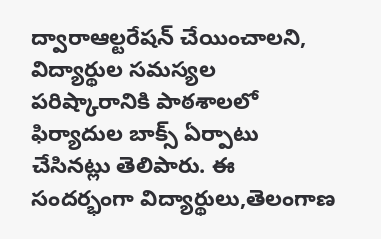ద్వారాఆల్టరేషన్ చేయించాలని, విద్యార్థుల సమస్యల పరిష్కారానికి పాఠశాలలో ఫిర్యాదుల బాక్స్ ఏర్పాటు చేసినట్లు తెలిపారు. ఈ సందర్భంగా విద్యార్థులు,తెలంగాణ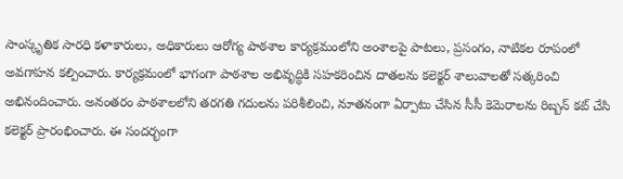సాంస్కృతిక సారధి కళాకారులు, అధికారులు ఆరోగ్య పాఠశాల కార్యక్రమంలోని అంశాలపై పాటలు, ప్రసంగం, నాటికల రూపంలో అవగాహన కల్పించారు. కార్యక్రమంలో భాగంగా పాఠశాల అభివృద్ధికి సహకరించిన దాతలను కలెక్టర్ శాలువాలతో సత్కరించి అభినందించారు. అనంతరం పాఠశాలలోని తరగతి గదులను పరిశీలించి, నూతనంగా ఏర్పాటు చేసిన సీసీ కెమెరాలను రిబ్బన్ కట్ చేసి కలెక్టర్ ప్రారంభించారు. ఈ సందర్భంగా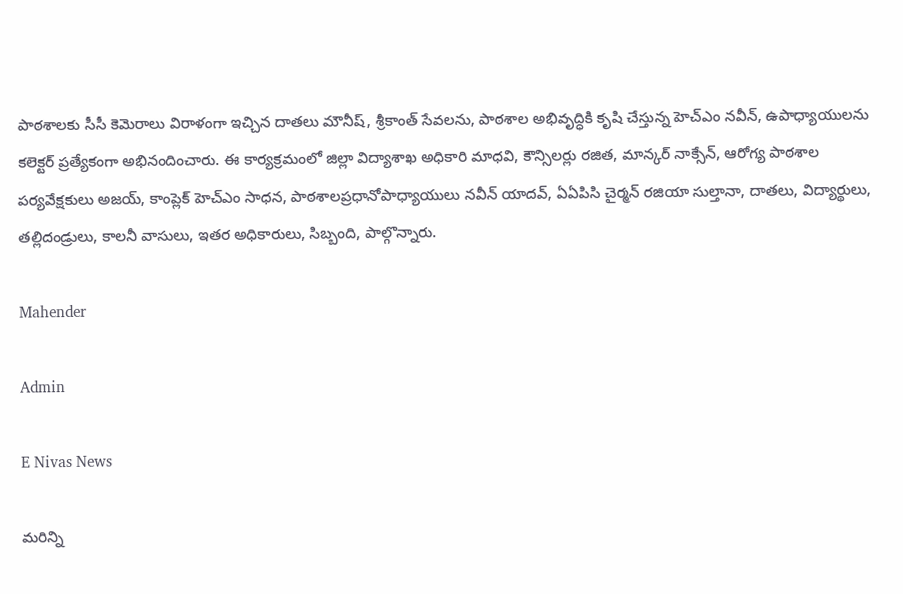పాఠశాలకు సీసీ కెమెరాలు విరాళంగా ఇచ్చిన దాతలు మౌనీష్, శ్రీకాంత్ సేవలను, పాఠశాల అభివృద్ధికి కృషి చేస్తున్న హెచ్‌ఎం నవీన్, ఉపాధ్యాయులను కలెక్టర్ ప్రత్యేకంగా అభినందించారు. ఈ కార్యక్రమంలో జిల్లా విద్యాశాఖ అధికారి మాధవి, కౌన్సిలర్లు రజిత, మాన్కర్ నాక్సేన్, ఆరోగ్య పాఠశాల పర్యవేక్షకులు అజయ్, కాంప్లెక్ హెచ్ఎం సాధన, పాఠశాలప్రధానోపాధ్యాయులు నవీన్ యాదవ్, ఏఏపిసి చైర్మన్ రజియా సుల్తానా, దాతలు, విద్యార్థులు, తల్లిదండ్రులు, కాలనీ వాసులు, ఇతర అధికారులు, సిబ్బంది, పాల్గొన్నారు.

Mahender

Admin

E Nivas News

మరిన్ని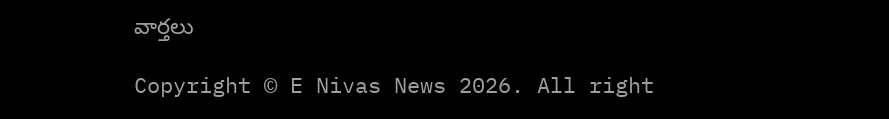వార్తలు

Copyright © E Nivas News 2026. All right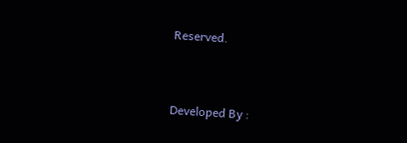Reserved.



Developed By :